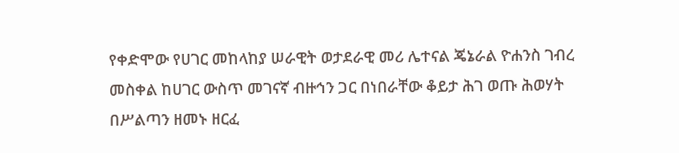የቀድሞው የሀገር መከላከያ ሠራዊት ወታደራዊ መሪ ሌተናል ጄኔራል ዮሐንስ ገብረ መስቀል ከሀገር ውስጥ መገናኛ ብዙኅን ጋር በነበራቸው ቆይታ ሕገ ወጡ ሕወሃት በሥልጣን ዘመኑ ዘርፈ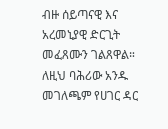ብዙ ሰይጣናዊ እና አረመኒያዊ ድርጊት መፈጸሙን ገልጸዋል።
ለዚህ ባሕሪው አንዱ መገለጫም የሀገር ዳር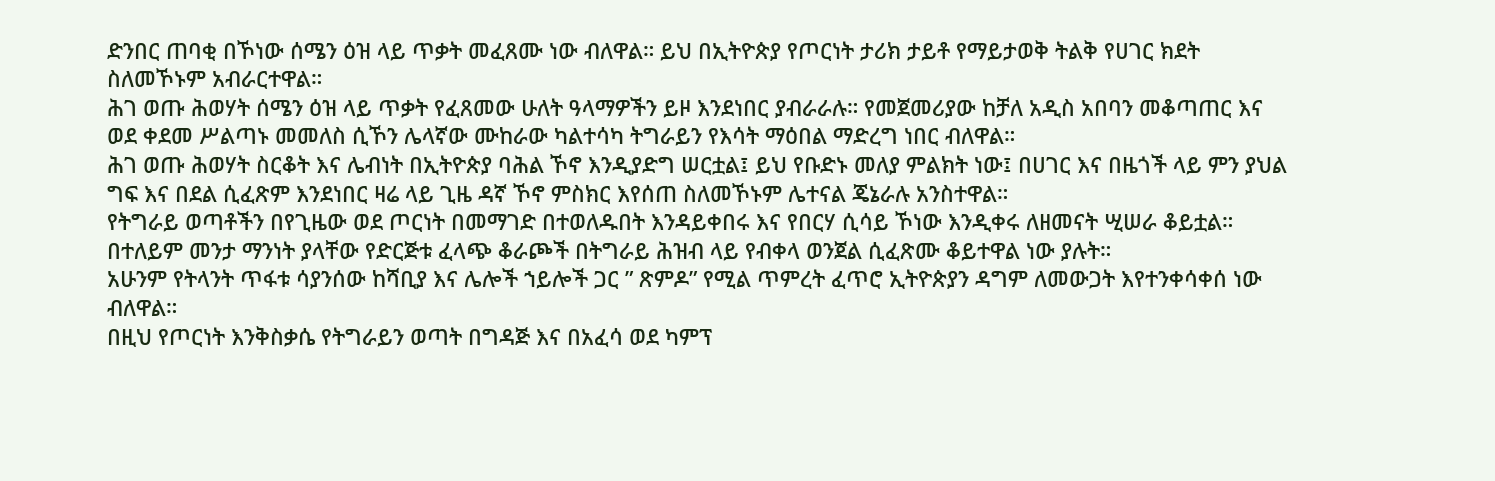ድንበር ጠባቂ በኾነው ሰሜን ዕዝ ላይ ጥቃት መፈጸሙ ነው ብለዋል። ይህ በኢትዮጵያ የጦርነት ታሪክ ታይቶ የማይታወቅ ትልቅ የሀገር ክደት ስለመኾኑም አብራርተዋል።
ሕገ ወጡ ሕወሃት ሰሜን ዕዝ ላይ ጥቃት የፈጸመው ሁለት ዓላማዎችን ይዞ እንደነበር ያብራራሉ። የመጀመሪያው ከቻለ አዲስ አበባን መቆጣጠር እና ወደ ቀደመ ሥልጣኑ መመለስ ሲኾን ሌላኛው ሙከራው ካልተሳካ ትግራይን የእሳት ማዕበል ማድረግ ነበር ብለዋል።
ሕገ ወጡ ሕወሃት ስርቆት እና ሌብነት በኢትዮጵያ ባሕል ኾኖ እንዲያድግ ሠርቷል፤ ይህ የቡድኑ መለያ ምልክት ነው፤ በሀገር እና በዜጎች ላይ ምን ያህል ግፍ እና በደል ሲፈጽም እንደነበር ዛሬ ላይ ጊዜ ዳኛ ኾኖ ምስክር እየሰጠ ስለመኾኑም ሌተናል ጄኔራሉ አንስተዋል።
የትግራይ ወጣቶችን በየጊዜው ወደ ጦርነት በመማገድ በተወለዱበት እንዳይቀበሩ እና የበርሃ ሲሳይ ኾነው እንዲቀሩ ለዘመናት ሢሠራ ቆይቷል። በተለይም መንታ ማንነት ያላቸው የድርጅቱ ፈላጭ ቆራጮች በትግራይ ሕዝብ ላይ የብቀላ ወንጀል ሲፈጽሙ ቆይተዋል ነው ያሉት።
አሁንም የትላንት ጥፋቱ ሳያንሰው ከሻቢያ እና ሌሎች ኀይሎች ጋር ” ጽምዶ” የሚል ጥምረት ፈጥሮ ኢትዮጵያን ዳግም ለመውጋት እየተንቀሳቀሰ ነው ብለዋል።
በዚህ የጦርነት እንቅስቃሴ የትግራይን ወጣት በግዳጅ እና በአፈሳ ወደ ካምፕ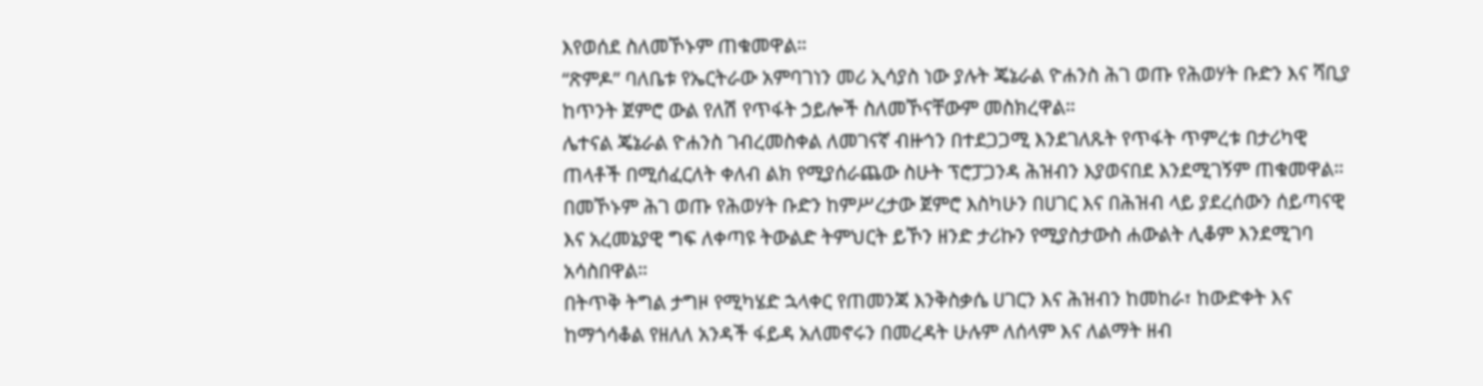እየወሰደ ስለመኾኑም ጠቁመዋል።
“ጽምዶ” ባለቤቱ የኤርትራው አምባገነን መሪ ኢሳያስ ነው ያሉት ጄኔራል ዮሐንስ ሕገ ወጡ የሕወሃት ቡድን እና ሻቢያ ከጥንት ጀምሮ ውል የለሽ የጥፋት ኃይሎች ስለመኾናቸውም መስክረዋል።
ሌተናል ጄኔራል ዮሐንስ ገብረመስቀል ለመገናኛ ብዙኅን በተደጋጋሚ እንደገለጹት የጥፋት ጥምረቱ በታሪካዊ ጠላቶች በሚሰፈርለት ቀለብ ልክ የሚያሰራጨው ስሁት ፕሮፓጋንዳ ሕዝብን እያወናበደ እንደሚገኝም ጠቁመዋል።
በመኾኑም ሕገ ወጡ የሕወሃት ቡድን ከምሥረታው ጀምሮ እስካሁን በሀገር እና በሕዝብ ላይ ያደረሰውን ሰይጣናዊ እና አረመኔያዊ ግፍ ለቀጣዩ ትውልድ ትምህርት ይኾን ዘንድ ታሪኩን የሚያስታውስ ሐውልት ሊቆም እንደሚገባ አሳስበዋል።
በትጥቅ ትግል ታግዞ የሚካሄድ ኋላቀር የጠመንጃ እንቅስቃሴ ሀገርን እና ሕዝብን ከመከራ፣ ከውድቀት እና ከማጎሳቆል የዘለለ አንዳች ፋይዳ አለመኖሩን በመረዳት ሁሉም ለሰላም እና ለልማት ዘብ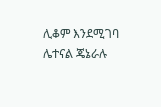ሊቆም እንደሚገባ ሌተናል ጄኔራሉ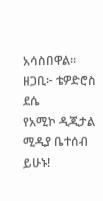አሳስበዋል።
ዘጋቢ፦ ቴዎድሮስ ደሴ
የአሚኮ ዲጂታል ሚዲያ ቤተሰብ ይሁኑ!